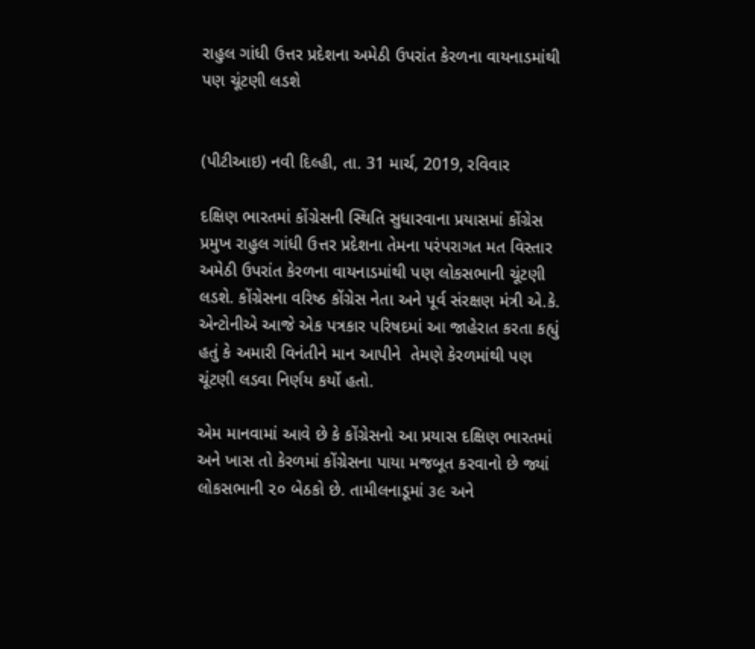રાહુલ ગાંધી ઉત્તર પ્રદેશના અમેઠી ઉપરાંત કેરળના વાયનાડમાંથી પણ ચૂંટણી લડશે


(પીટીઆઇ) નવી દિલ્હી, તા. 31 માર્ચ, 2019, રવિવાર

દક્ષિણ ભારતમાં કોંગ્રેસની સ્થિતિ સુધારવાના પ્રયાસમાં કોંગ્રેસ પ્રમુખ રાહુલ ગાંધી ઉત્તર પ્રદેશના તેમના પરંપરાગત મત વિસ્તાર અમેઠી ઉપરાંત કેરળના વાયનાડમાંથી પણ લોકસભાની ચૂંટણી લડશે. કોંગ્રેસના વરિષ્ઠ કોંગ્રેસ નેતા અને પૂર્વ સંરક્ષણ મંત્રી એ.કે. એન્ટોનીએ આજે એક પત્રકાર પરિષદમાં આ જાહેરાત કરતા કહ્યું હતું કે અમારી વિનંતીને માન આપીને  તેમણે કેરળમાંથી પણ ચૂંટણી લડવા નિર્ણય કર્યો હતો.

એમ માનવામાં આવે છે કે કોંગ્રેસનો આ પ્રયાસ દક્ષિણ ભારતમાં અને ખાસ તો કેરળમાં કોંગ્રેસના પાયા મજબૂત કરવાનો છે જ્યાં લોકસભાની ૨૦ બેઠકો છે. તામીલનાડૂમાં ૩૯ અને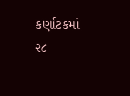કર્ણાટકમાં ૨૮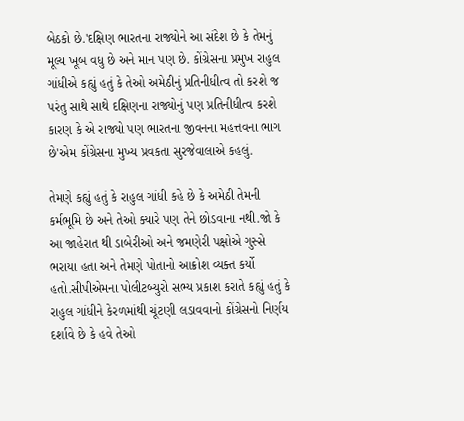બેઠકો છે.'દક્ષિણ ભારતના રાજ્યોને આ સંદેશ છે કે તેમનું મૂલ્ય ખૂબ વધુ છે અને માન પણ છે. કોંગ્રેસના પ્રમુખ રાહુલ ગાંધીએ કહ્યું હતું કે તેઓ અમેઠીનું પ્રતિનીધીત્વ તો કરશે જ પરંતુ સાથે સાથે દક્ષિણના રાજ્યોનું પણ પ્રતિનીધીત્વ કરશે કારણ કે એ રાજ્યો પણ ભારતના જીવનના મહત્તવના ભાગ છે'એમ કોંગ્રેસના મુખ્ય પ્રવકતા સુરજેવાલાએ કહલું.

તેમણે કહ્યું હતું કે રાહુલ ગાંધી કહે છે કે અમેઠી તેમની કર્મભૂમિ છે અને તેઓ ક્યારે પણ તેને છોડવાના નથી.જો કે આ જાહેરાત થી ડાબેરીઓ અને જમણેરી પક્ષોએ ગુસ્સે ભરાયા હતા અને તેમણે પોતાનો આક્રોશ વ્યક્ત કર્યો હતો.સીપીએમના પોલીટબ્યુરો સભ્ય પ્રકાશ કરાતે કહ્યું હતું કે  રાહુલ ગાંધીને કેરળમાંથી ચૂંટણી લડાવવાનો કોંગ્રેસનો નિર્ણય દર્શાવે છે કે હવે તેઓ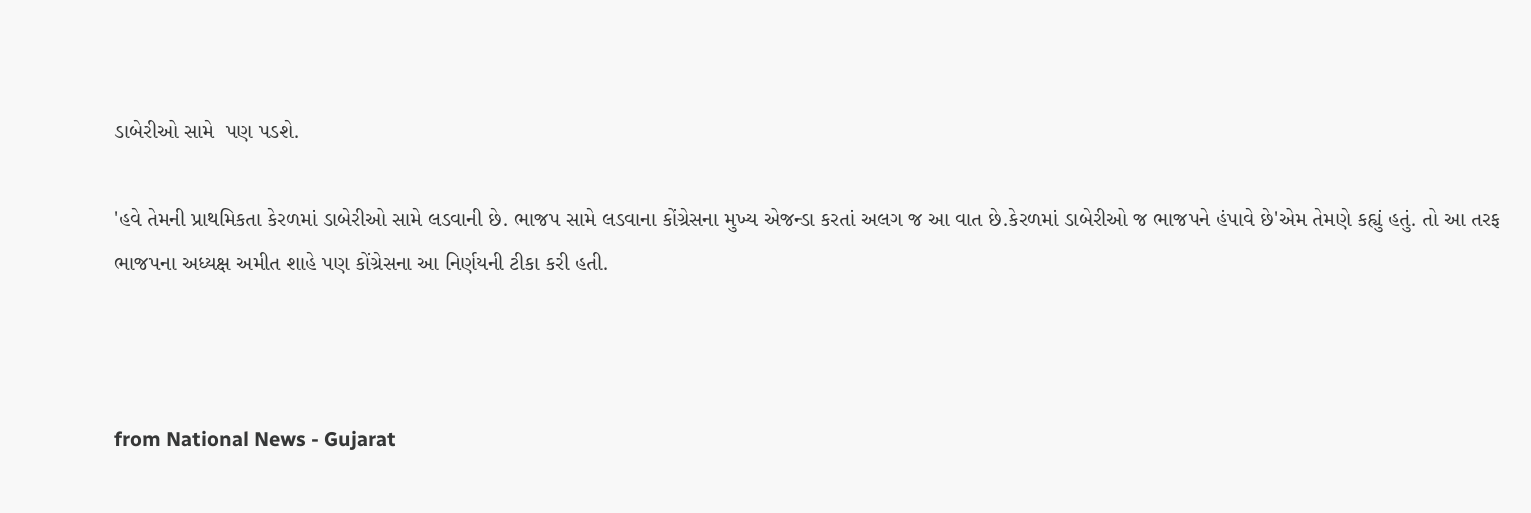ડાબેરીઓ સામે  પણ પડશે.

'હવે તેમની પ્રાથમિકતા કેરળમાં ડાબેરીઓ સામે લડવાની છે. ભાજપ સામે લડવાના કોંગ્રેસના મુખ્ય એજન્ડા કરતાં અલગ જ આ વાત છે.કેરળમાં ડાબેરીઓ જ ભાજપને હંપાવે છે'એમ તેમણે કહ્યું હતું. તો આ તરફ ભાજપના અધ્યક્ષ અમીત શાહે પણ કોંગ્રેસના આ નિર્ણયની ટીકા કરી હતી.



from National News - Gujarat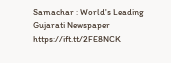Samachar : World's Leading Gujarati Newspaper https://ift.tt/2FE8NCK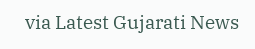via Latest Gujarati News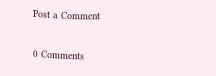Post a Comment

0 Comments